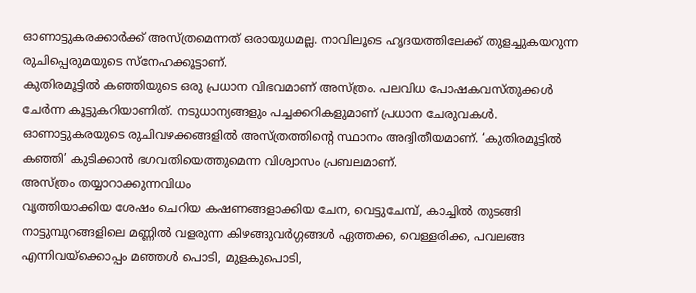ഓണാട്ടുകരക്കാർക്ക് അസ്ത്രമെന്നത് ഒരായുധമല്ല. നാവിലൂടെ ഹൃദയത്തിലേക്ക് തുളച്ചുകയറുന്ന രുചിപ്പെരുമയുടെ സ്നേഹക്കൂട്ടാണ്.
കുതിരമൂട്ടിൽ കഞ്ഞിയുടെ ഒരു പ്രധാന വിഭവമാണ് അസ്ത്രം. പലവിധ പോഷകവസ്തുക്കൾ ചേർന്ന കൂട്ടുകറിയാണിത്. നടുധാന്യങ്ങളും പച്ചക്കറികളുമാണ് പ്രധാന ചേരുവകൾ. ഓണാട്ടുകരയുടെ രുചിവഴക്കങ്ങളിൽ അസ്ത്രത്തിന്റെ സ്ഥാനം അദ്വിതീയമാണ്. ‘കുതിരമൂട്ടിൽ കഞ്ഞി’ കുടിക്കാൻ ഭഗവതിയെത്തുമെന്ന വിശ്വാസം പ്രബലമാണ്.
അസ്ത്രം തയ്യാറാക്കുന്നവിധം
വൃത്തിയാക്കിയ ശേഷം ചെറിയ കഷണങ്ങളാക്കിയ ചേന, വെട്ടുചേമ്പ്, കാച്ചിൽ തുടങ്ങി നാട്ടുമ്പുറങ്ങളിലെ മണ്ണിൽ വളരുന്ന കിഴങ്ങുവർഗ്ഗങ്ങൾ ഏത്തക്ക, വെള്ളരിക്ക, പവലങ്ങ എന്നിവയ്ക്കൊപ്പം മഞ്ഞൾ പൊടി, മുളകുപൊടി,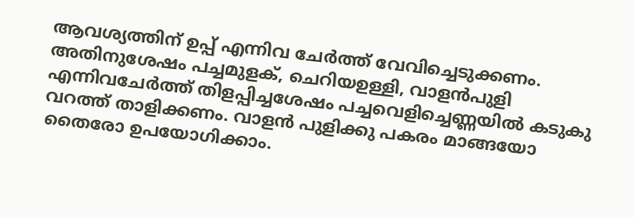ആവശ്യത്തിന് ഉപ്പ് എന്നിവ ചേർത്ത് വേവിച്ചെടുക്കണം.
അതിനുശേഷം പച്ചമുളക്, ചെറിയഉള്ളി, വാളൻപുളി എന്നിവചേർത്ത് തിളപ്പിച്ചശേഷം പച്ചവെളിച്ചെണ്ണയിൽ കടുകു വറത്ത് താളിക്കണം. വാളൻ പുളിക്കു പകരം മാങ്ങയോ തൈരോ ഉപയോഗിക്കാം.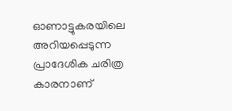ഓണാട്ടുകരയിലെ അറിയപ്പെടുന്ന പ്രാദേശിക ചരിത്ര കാരനാണ്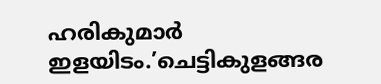ഹരികുമാർ ഇളയിടം.’ചെട്ടികുളങ്ങര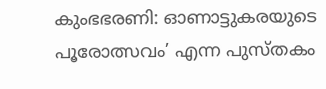കുംഭഭരണി: ഓണാട്ടുകരയുടെ പൂരോത്സവം’ എന്ന പുസ്തകം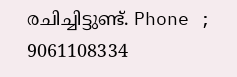രചിച്ചിട്ടുണ്ട്. Phone ; 9061108334